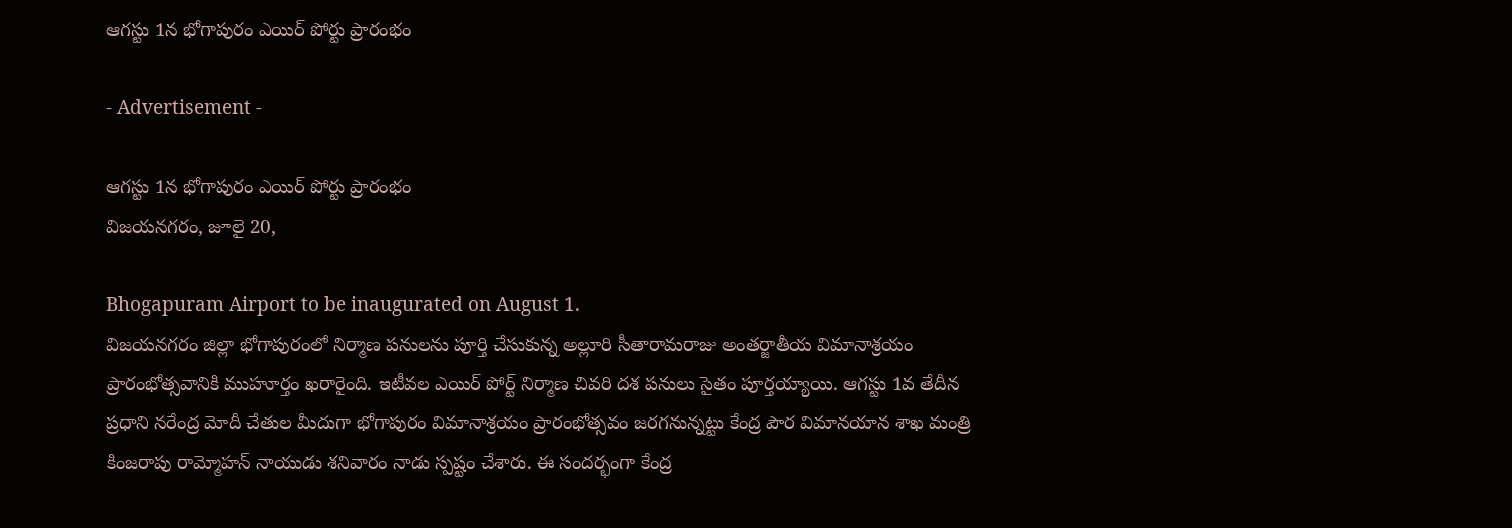ఆగస్టు 1న భోగాపురం ఎయిర్ పోర్టు ప్రారంభం

- Advertisement -

ఆగస్టు 1న భోగాపురం ఎయిర్ పోర్టు ప్రారంభం
విజయనగరం, జూలై 20,

Bhogapuram Airport to be inaugurated on August 1.
విజయనగరం జిల్లా భోగాపురంలో నిర్మాణ పనులను పూర్తి చేసుకున్న అల్లూరి సీతారామరాజు అంతర్జాతీయ విమానాశ్రయం ప్రారంభోత్సవానికి ముహూర్తం ఖరారైంది. ఇటీవల ఎయిర్ పోర్ట్ నిర్మాణ చివరి దశ పనులు సైతం పూర్తయ్యాయి. ఆగస్టు 1వ తేదీన ప్రధాని నరేంద్ర మోదీ చేతుల మీదుగా భోగాపురం విమానాశ్రయం ప్రారంభోత్సవం జరగనున్నట్టు కేంద్ర పౌర విమానయాన శాఖ మంత్రి కింజరాపు రామ్మోహన్ నాయుడు శనివారం నాడు స్పష్టం చేశారు. ఈ సందర్భంగా కేంద్ర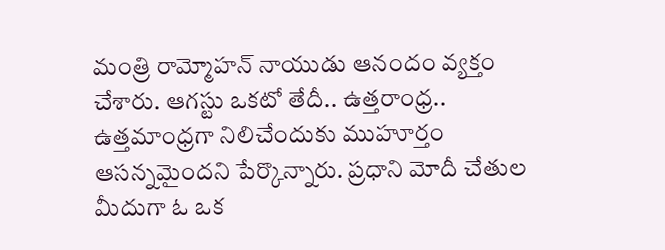మంత్రి రామ్మోహన్ నాయుడు ఆనందం వ్యక్తం చేశారు. ఆగస్టు ఒకటో తేదీ.. ఉత్తరాంధ్ర.. ఉత్తమాంధ్రగా నిలిచేందుకు ముహూర్తం ఆసన్నమైందని పేర్కొన్నారు. ప్రధాని మోదీ చేతుల మీదుగా ఓ ఒక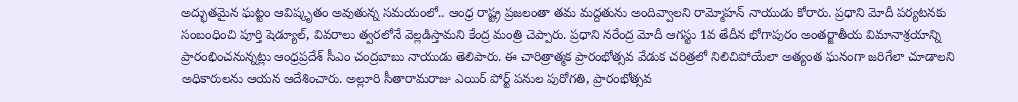అద్భుతమైన ఘట్టం ఆవిష్కృతం అవుతున్న సమయంలో.. ఆంధ్ర రాష్ట్ర ప్రజలంతా తమ మద్దతును అందివ్వాలని రామ్మోహన్ నాయుడు కోరారు. ప్రధాని మోదీ పర్యటనకు సంబంధించి పూర్తి షెడ్యూల్, వివరాలు త్వరలోనే వెల్లడిస్తామని కేంద్ర మంత్రి చెప్పారు. ప్రధాని నరేంద్ర మోదీ ఆగస్టు 1వ తేదీన భోగాపురం అంతర్జాతీయ విమానాశ్రయాన్ని ప్రారంభించనున్నట్లు ఆంధ్రప్రదేశ్ సీఎం చంద్రబాబు నాయుడు తెలిపారు. ఈ చారిత్రాత్మక ప్రారంభోత్సవ వేడుక చరిత్రలో నిలిచిపోయేలా అత్యంత ఘనంగా జరిగేలా చూడాలని అధికారులను ఆయన ఆదేశించారు. అల్లూరి సీతారామరాజు ఎయిర్ పోర్ట్ పనుల పురోగతి, ప్రారంభోత్సవ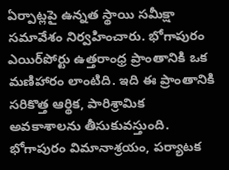ఏర్పాట్లపై ఉన్నత స్థాయి సమీక్షా సమావేశం నిర్వహించారు. భోగాపురం ఎయిర్‌పోర్టు ఉత్తరాంధ్ర ప్రాంతానికి ఒక మణిహారం లాంటిది. ఇది ఈ ప్రాంతానికి సరికొత్త ఆర్థిక, పారిశ్రామిక అవకాశాలను తీసుకువస్తుంది. భోగాపురం విమానాశ్రయం, పర్యాటక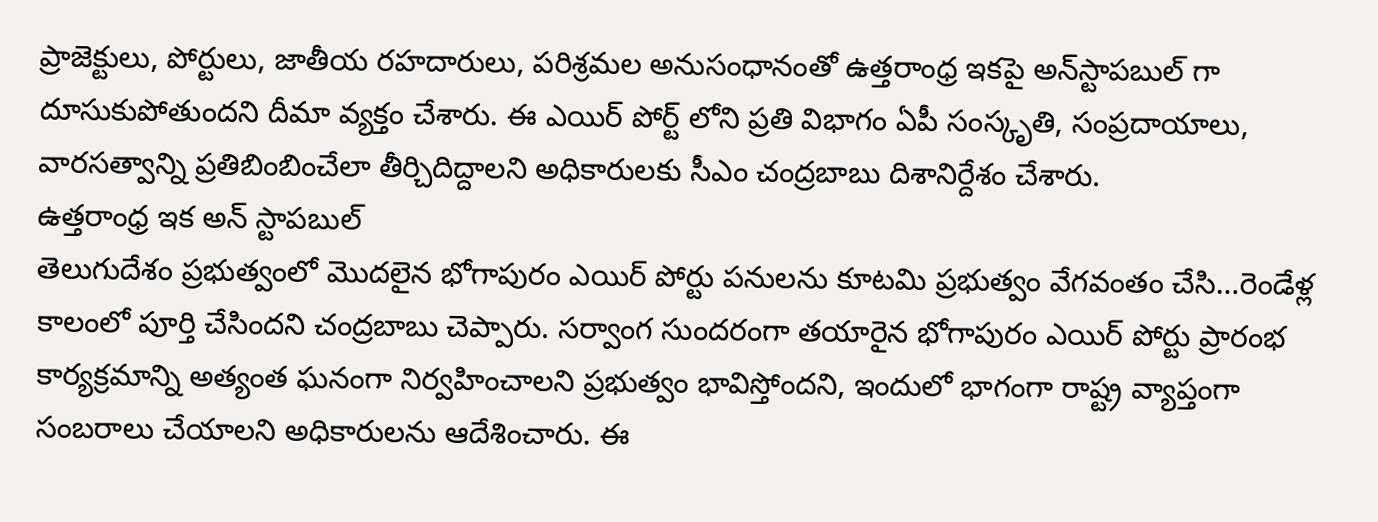ప్రాజెక్టులు, పోర్టులు, జాతీయ రహదారులు, పరిశ్రమల అనుసంధానంతో ఉత్తరాంధ్ర ఇకపై అన్‌స్టాపబుల్‌ గా దూసుకుపోతుందని దీమా వ్యక్తం చేశారు. ఈ ఎయిర్ పోర్ట్ లోని ప్రతి విభాగం ఏపీ సంస్కృతి, సంప్రదాయాలు, వారసత్వాన్ని ప్రతిబింబించేలా తీర్చిదిద్దాలని అధికారులకు సీఎం చంద్రబాబు దిశానిర్దేశం చేశారు.
ఉత్తరాంధ్ర ఇక అన్ స్టాపబుల్
తెలుగుదేశం ప్రభుత్వంలో మొదలైన భోగాపురం ఎయిర్ పోర్టు పనులను కూటమి ప్రభుత్వం వేగవంతం చేసి…రెండేళ్ల కాలంలో పూర్తి చేసిందని చంద్ర‌బాబు చెప్పారు. సర్వాంగ సుందరంగా తయారైన భోగాపురం ఎయిర్ పోర్టు ప్రారంభ కార్యక్రమాన్ని అత్యంత ఘనంగా నిర్వహించాలని ప్రభుత్వం భావిస్తోందని, ఇందులో భాగంగా రాష్ట్ర వ్యాప్తంగా సంబ‌రాలు చేయాల‌ని అధికారుల‌ను ఆదేశించారు. ఈ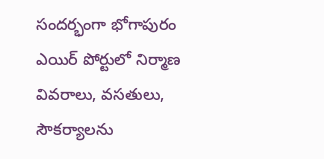సంద‌ర్భంగా భోగాపురం ఎయిర్ పోర్టులో నిర్మాణ వివరాలు, వసతులు, సౌకర్యాలను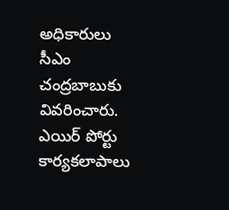అధికారులు సీఎం చంద్ర‌బాబుకు వివరించారు. ఎయిర్ పోర్టు కార్యకలాపాలు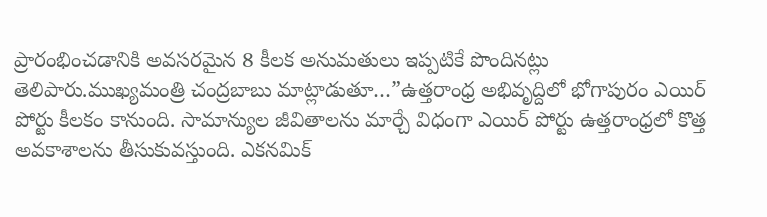ప్రారంభించడానికి అవసరమైన 8 కీలక అనుమతులు ఇప్పటికే పొందినట్లు తెలిపారు.ముఖ్యమంత్రి చంద్రబాబు మాట్లాడుతూ…”ఉత్తరాంధ్ర అభివృద్దిలో భోగాపురం ఎయిర్ పోర్టు కీలకం కానుంది. సామాన్యుల జీవితాలను మార్చే విధంగా ఎయిర్ పోర్టు ఉత్తరాంధ్రలో కొత్త అవకాశాలను తీసుకువస్తుంది. ఎకనమిక్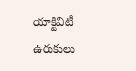యాక్టివిటీ ఉరుకులు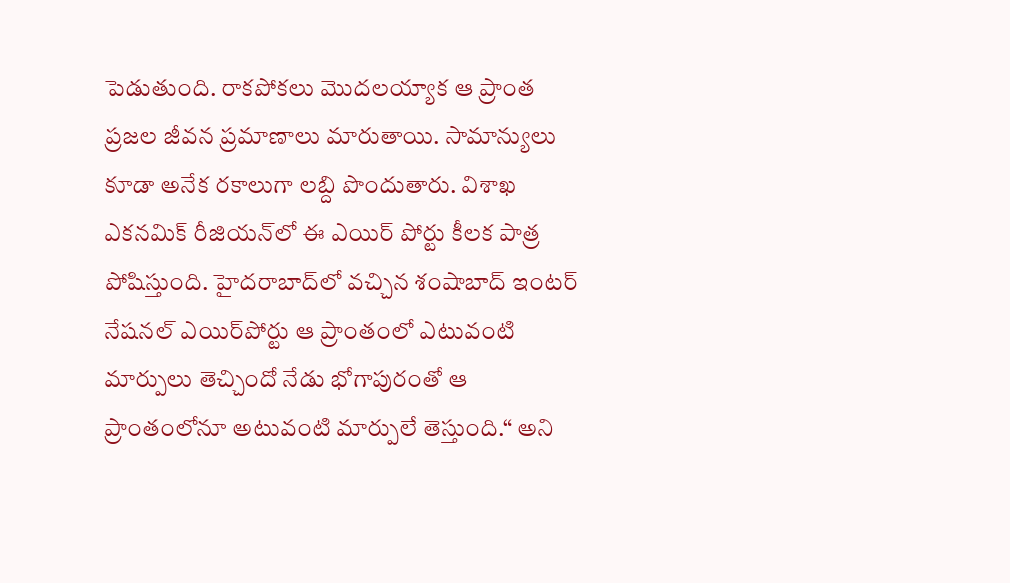పెడుతుంది. రాకపోకలు మొదలయ్యాక ఆ ప్రాంత ప్రజల జీవన ప్రమాణాలు మారుతాయి. సామాన్యులు కూడా అనేక రకాలుగా లబ్ది పొందుతారు. విశాఖ ఎకనమిక్ రీజియన్‌లో ఈ ఎయిర్ పోర్టు కీలక పాత్ర పోషిస్తుంది. హైదరాబాద్‌లో వచ్చిన శంషాబాద్ ఇంటర్ నేషనల్ ఎయిర్‌పోర్టు ఆ ప్రాంతంలో ఎటువంటి మార్పులు తెచ్చిందో నేడు భోగాపురంతో ఆ ప్రాంతంలోనూ అటువంటి మార్పులే తెస్తుంది.“ అని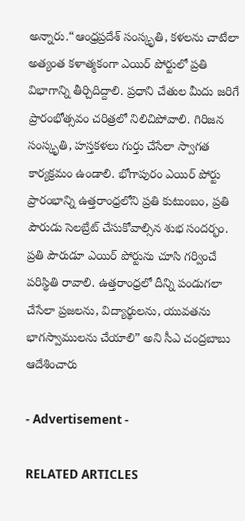అన్నారు.“ఆంధ్రప్రదేశ్ సంస్కృతి, కళలను చాటేలా అత్యంత కళాత్మకంగా ఎయిర్ పోర్టులో ప్రతి విభాగాన్ని తీర్చిదిద్దాలి. ప్రధాని చేతుల మీదు జరిగే ప్రారంభోత్సవం చరిత్రలో నిలిచిపోవాలి. గిరిజన సంస్కృతి, హస్తకళలు గుర్తు చేసేలా స్వాగత కార్యక్రమం ఉండాలి. భోగాపురం ఎయిర్ పోర్టు ప్రారంభాన్ని ఉత్తరాంధ్రలోని ప్రతి కుటుంబం, ప్రతి పౌరుడు సెలబ్రేట్ చేసుకోవాల్సిన శుభ సందర్భం. ప్రతి పౌరుడూ ఎయిర్ పోర్టును చూసి గర్వించే పరిస్థితి రావాలి. ఉత్తరాంధ్రలో దీన్ని పండుగలా చేసేలా ప్రజలను, విద్యార్థులను, యువతను భాగస్వాములను చేయాలి” అని సీఎ చంద్రబాబు ఆదేశించారు

- Advertisement -

RELATED ARTICLES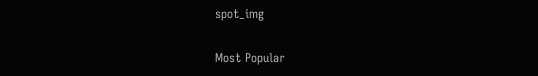spot_img

Most Popular